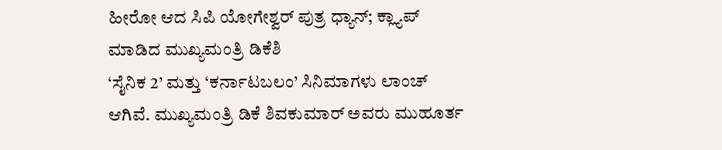ಹೀರೋ ಆದ ಸಿಪಿ ಯೋಗೇಶ್ವರ್ ಪುತ್ರ ಧ್ಯಾನ್; ಕ್ಲ್ಯಾಪ್ ಮಾಡಿದ ಮುಖ್ಯಮಂತ್ರಿ ಡಿಕೆಶಿ
‘ಸೈನಿಕ 2’ ಮತ್ತು ‘ಕರ್ನಾಟಬಲಂ’ ಸಿನಿಮಾಗಳು ಲಾಂಚ್ ಆಗಿವೆ. ಮುಖ್ಯಮಂತ್ರಿ ಡಿಕೆ ಶಿವಕುಮಾರ್ ಅವರು ಮುಹೂರ್ತ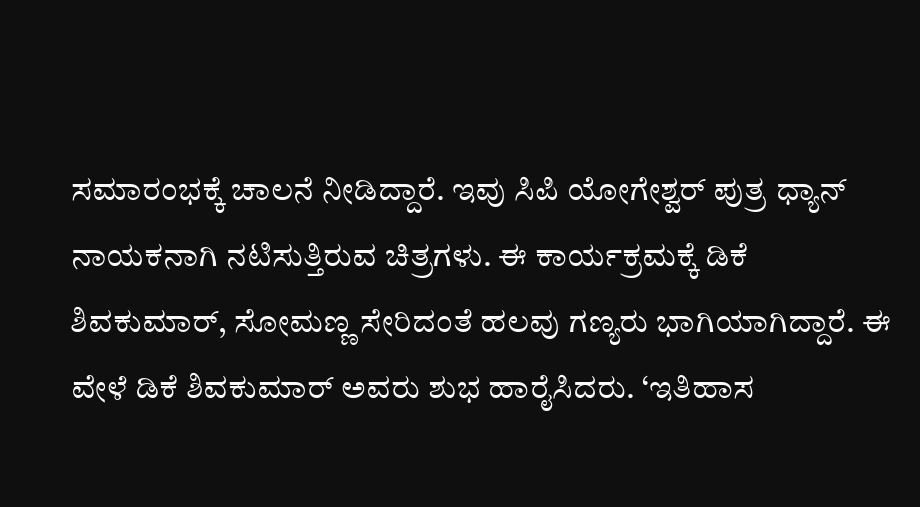ಸಮಾರಂಭಕ್ಕೆ ಚಾಲನೆ ನೀಡಿದ್ದಾರೆ. ಇವು ಸಿಪಿ ಯೋಗೇಶ್ವರ್ ಪುತ್ರ ಧ್ಯಾನ್ ನಾಯಕನಾಗಿ ನಟಿಸುತ್ತಿರುವ ಚಿತ್ರಗಳು. ಈ ಕಾರ್ಯಕ್ರಮಕ್ಕೆ ಡಿಕೆ ಶಿವಕುಮಾರ್, ಸೋಮಣ್ಣ ಸೇರಿದಂತೆ ಹಲವು ಗಣ್ಯರು ಭಾಗಿಯಾಗಿದ್ದಾರೆ. ಈ ವೇಳೆ ಡಿಕೆ ಶಿವಕುಮಾರ್ ಅವರು ಶುಭ ಹಾರೈಸಿದರು. ‘ಇತಿಹಾಸ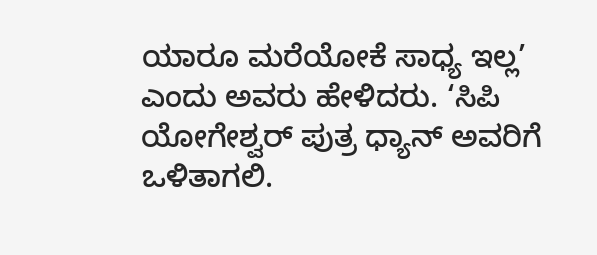ಯಾರೂ ಮರೆಯೋಕೆ ಸಾಧ್ಯ ಇಲ್ಲ’ ಎಂದು ಅವರು ಹೇಳಿದರು. ‘ಸಿಪಿ ಯೋಗೇಶ್ವರ್ ಪುತ್ರ ಧ್ಯಾನ್ ಅವರಿಗೆ ಒಳಿತಾಗಲಿ.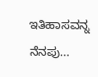ಇತಿಹಾಸವನ್ನ ನೆನಪು…